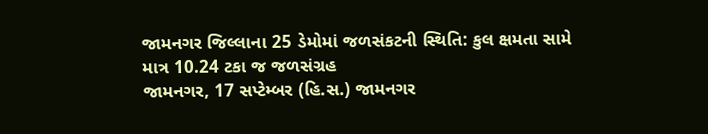જામનગર જિલ્લાના 25 ડેમોમાં જળસંકટની સ્થિતિ: કુલ ક્ષમતા સામે માત્ર 10.24 ટકા જ જળસંગ્રહ
જામનગર, 17 સપ્ટેમ્બર (હિ.સ.) જામનગર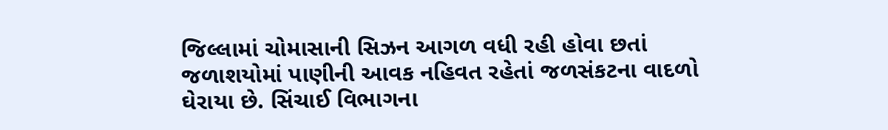જિલ્લામાં ચોમાસાની સિઝન આગળ વધી રહી હોવા છતાં જળાશયોમાં પાણીની આવક નહિવત રહેતાં જળસંકટના વાદળો ઘેરાયા છે. સિંચાઈ વિભાગના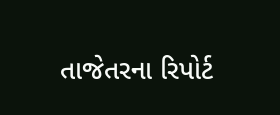તાજેતરના રિપોર્ટ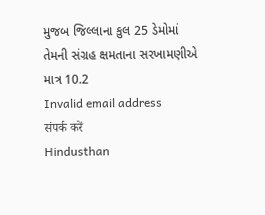મુજબ જિલ્લાના કુલ 25 ડેમોમાં તેમની સંગ્રહ ક્ષમતાના સરખામણીએ માત્ર 10.2
Invalid email address
संपर्क करें
Hindusthan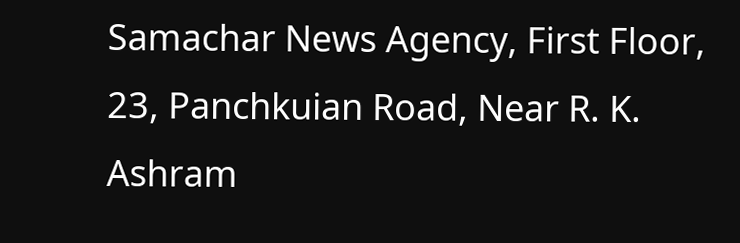Samachar News Agency, First Floor, 23, Panchkuian Road, Near R. K. Ashram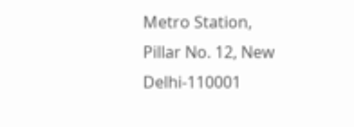Metro Station,
Pillar No. 12, New Delhi-110001